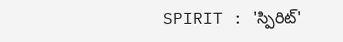SPIRIT : 'స్పిరిట్'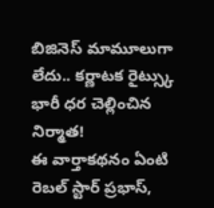బిజినెస్ మామూలుగా లేదు.. కర్ణాటక రైట్స్కు భారీ ధర చెల్లించిన నిర్మాత!
ఈ వార్తాకథనం ఏంటి
రెబల్ స్టార్ ప్రభాస్,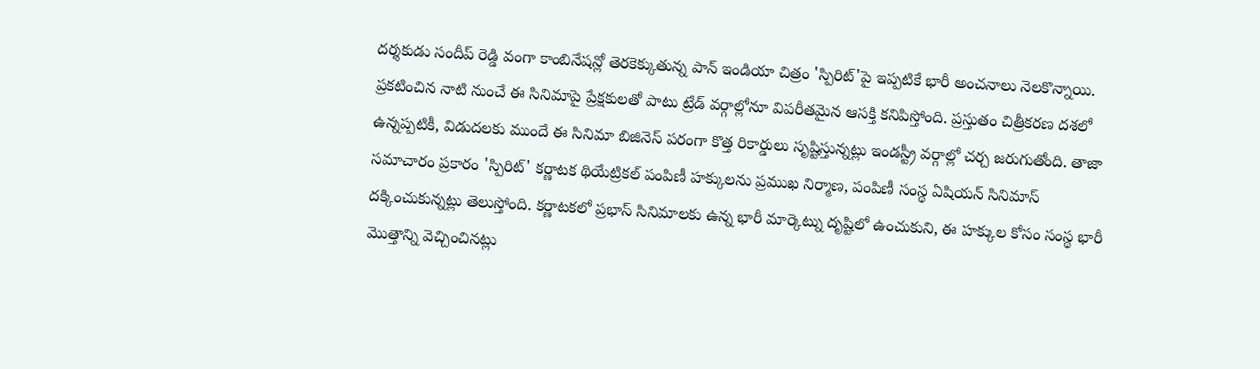దర్శకుడు సందీప్ రెడ్డి వంగా కాంబినేషన్లో తెరకెక్కుతున్న పాన్ ఇండియా చిత్రం 'స్పిరిట్'పై ఇప్పటికే భారీ అంచనాలు నెలకొన్నాయి. ప్రకటించిన నాటి నుంచే ఈ సినిమాపై ప్రేక్షకులతో పాటు ట్రేడ్ వర్గాల్లోనూ విపరీతమైన ఆసక్తి కనిపిస్తోంది. ప్రస్తుతం చిత్రీకరణ దశలో ఉన్నప్పటికీ, విడుదలకు ముందే ఈ సినిమా బిజినెస్ పరంగా కొత్త రికార్డులు సృష్టిస్తున్నట్లు ఇండస్ట్రీ వర్గాల్లో చర్చ జరుగుతోంది. తాజా సమాచారం ప్రకారం 'స్పిరిట్' కర్ణాటక థియేట్రికల్ పంపిణీ హక్కులను ప్రముఖ నిర్మాణ, పంపిణీ సంస్థ ఏషియన్ సినిమాస్ దక్కించుకున్నట్లు తెలుస్తోంది. కర్ణాటకలో ప్రభాస్ సినిమాలకు ఉన్న భారీ మార్కెట్ను దృష్టిలో ఉంచుకుని, ఈ హక్కుల కోసం సంస్థ భారీ మొత్తాన్ని వెచ్చించినట్లు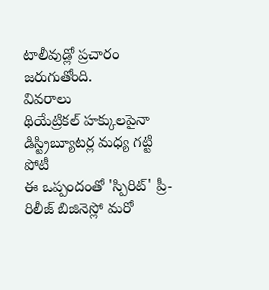టాలీవుడ్లో ప్రచారం జరుగుతోంది.
వివరాలు
థియేట్రికల్ హక్కులపైనా డిస్ట్రిబ్యూటర్ల మధ్య గట్టి పోటీ
ఈ ఒప్పందంతో 'స్పిరిట్' ప్రీ-రిలీజ్ బిజినెస్లో మరో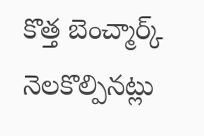కొత్త బెంచ్మార్క్ నెలకొల్పినట్లు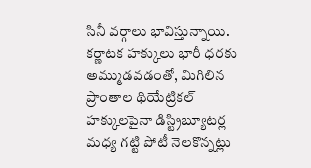సినీ వర్గాలు భావిస్తున్నాయి.
కర్ణాటక హక్కులు భారీ ధరకు అమ్ముడవడంతో, మిగిలిన ప్రాంతాల థియేట్రికల్ హక్కులపైనా డిస్ట్రిబ్యూటర్ల మధ్య గట్టి పోటీ నెలకొన్నట్లు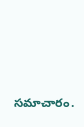సమాచారం.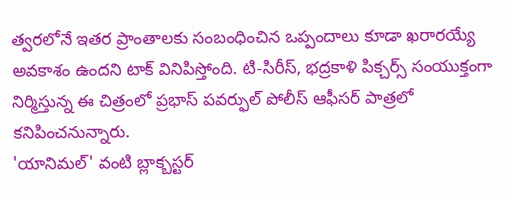త్వరలోనే ఇతర ప్రాంతాలకు సంబంధించిన ఒప్పందాలు కూడా ఖరారయ్యే అవకాశం ఉందని టాక్ వినిపిస్తోంది. టి-సిరీస్, భద్రకాళి పిక్చర్స్ సంయుక్తంగా నిర్మిస్తున్న ఈ చిత్రంలో ప్రభాస్ పవర్ఫుల్ పోలీస్ ఆఫీసర్ పాత్రలో కనిపించనున్నారు.
'యానిమల్' వంటి బ్లాక్బస్టర్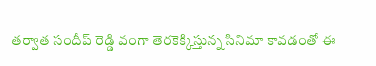తర్వాత సందీప్ రెడ్డి వంగా తెరకెక్కిస్తున్న సినిమా కావడంతో ఈ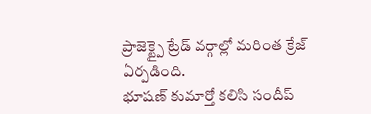ప్రాజెక్ట్పై ట్రేడ్ వర్గాల్లో మరింత క్రేజ్ ఏర్పడింది.
భూషణ్ కుమార్తో కలిసి సందీప్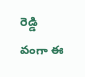రెడ్డి వంగా ఈ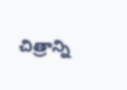చిత్రాన్ని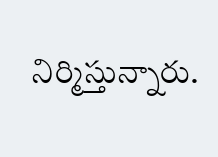నిర్మిస్తున్నారు.